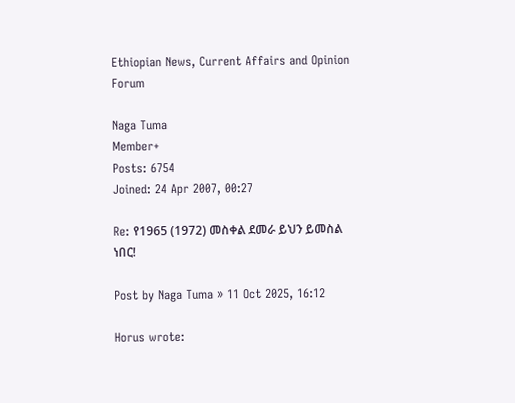Ethiopian News, Current Affairs and Opinion Forum

Naga Tuma
Member+
Posts: 6754
Joined: 24 Apr 2007, 00:27

Re: የ1965 (1972) መስቀል ደመራ ይህን ይመስል ነበር!

Post by Naga Tuma » 11 Oct 2025, 16:12

Horus wrote: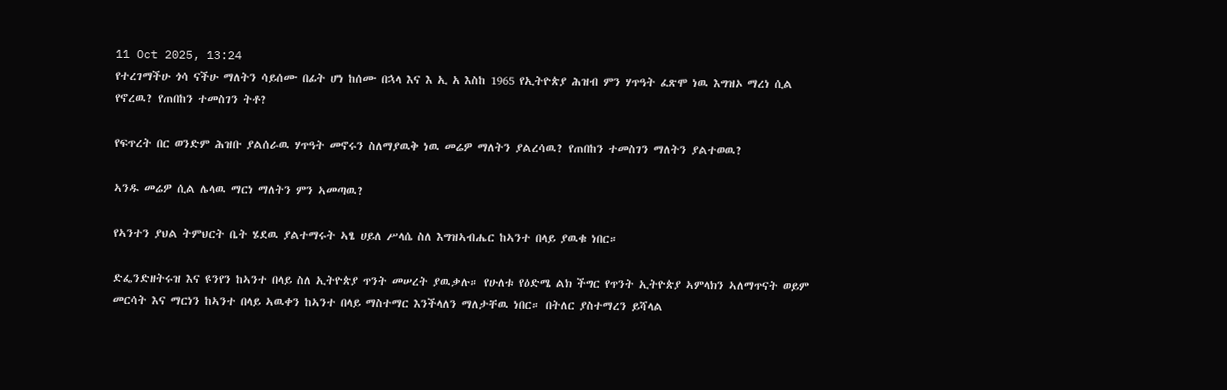11 Oct 2025, 13:24
የተረገማችሁ ጎሳ ናችሁ ማለትን ሳይሰሙ በፊት ሆነ ከሰሙ በኋላ እና እ ኢ አ እስከ 1965 የኢትዮጵያ ሕዝብ ምን ሃጥዓት ፈጽሞ ነዉ እግዝኦ ማረነ ሲል የኖረዉ? የጠበከን ተመስገን ትቶ?

የፍጥረት በር ወንድም ሕዝቡ ያልሰራዉ ሃጥዓት መኖሩን ስለማያዉቅ ነዉ መሬዎ ማለትን ያልረሳዉ? የጠበከን ተመስገን ማለትን ያልተወዉ?

ኣንዱ መሬዎ ሲል ሌላዉ ማርነ ማለትን ምን ኣመጣዉ?

የኣንተን ያህል ትምህርት ቤት ሄደዉ ያልተማሩት ኣፄ ሀይለ ሥላሴ ስለ እግዝኣብሔር ከኣንተ በላይ ያዉቁ ነበር።

ድፌንድዘትሩዝ እና ዩንየን ከኣንተ በላይ ስለ ኢትዮጵያ ጥንት መሠረት ያዉቃሉ። የሁለቱ የዕድሜ ልክ ችግር የጥንት ኢትዮጵያ ኣምላክን ኣለማጥናት ወይም መርሳት እና ማርነን ከኣንተ በላይ ኣዉቀን ከኣንተ በላይ ማስተማር እንችላለን ማለታቸዉ ነበር። በትለር ያስተማረን ይሻላል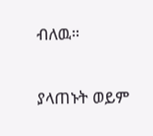ብለዉ።

ያላጠኑት ወይም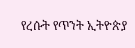የረሱት የጥንት ኢትዮጵያ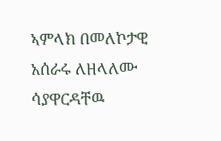ኣምላክ በመለኮታዊ አሰራሩ ለዘላለሙ ሳያዋርዳቸዉ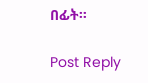በፊት።

Post Reply